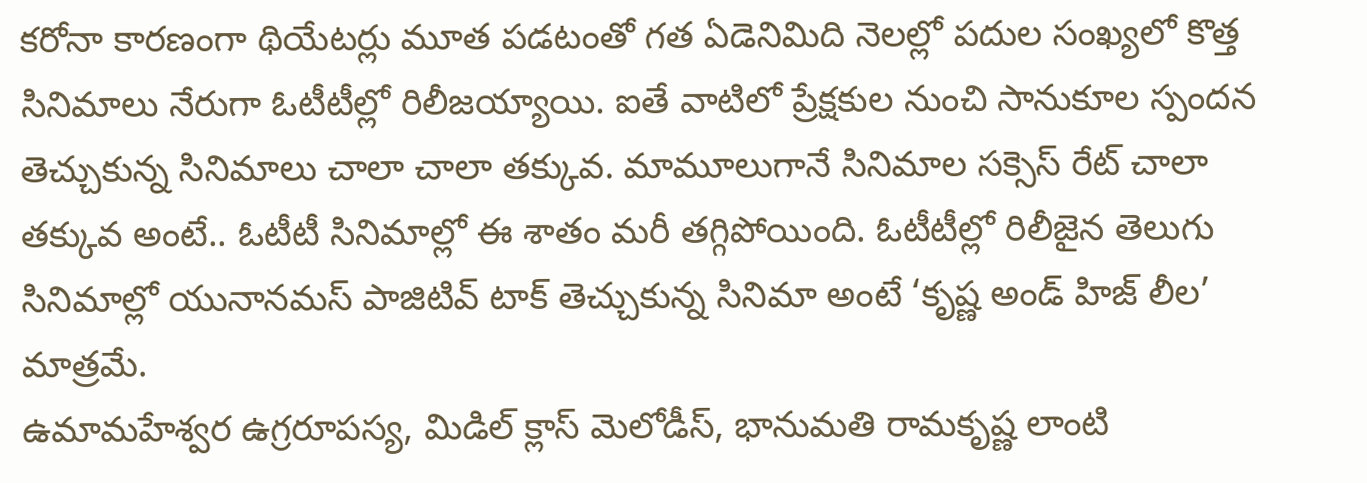కరోనా కారణంగా థియేటర్లు మూత పడటంతో గత ఏడెనిమిది నెలల్లో పదుల సంఖ్యలో కొత్త సినిమాలు నేరుగా ఓటీటీల్లో రిలీజయ్యాయి. ఐతే వాటిలో ప్రేక్షకుల నుంచి సానుకూల స్పందన తెచ్చుకున్న సినిమాలు చాలా చాలా తక్కువ. మామూలుగానే సినిమాల సక్సెస్ రేట్ చాలా తక్కువ అంటే.. ఓటీటీ సినిమాల్లో ఈ శాతం మరీ తగ్గిపోయింది. ఓటీటీల్లో రిలీజైన తెలుగు సినిమాల్లో యునానమస్ పాజిటివ్ టాక్ తెచ్చుకున్న సినిమా అంటే ‘కృష్ణ అండ్ హిజ్ లీల’ మాత్రమే.
ఉమామహేశ్వర ఉగ్రరూపస్య, మిడిల్ క్లాస్ మెలోడీస్, భానుమతి రామకృష్ణ లాంటి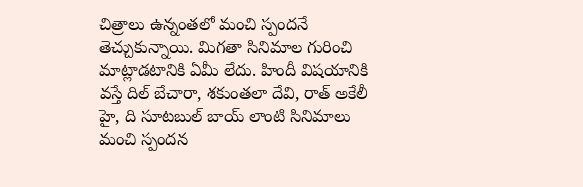చిత్రాలు ఉన్నంతలో మంచి స్పందనే తెచ్చుకున్నాయి. మిగతా సినిమాల గురించి మాట్లాడటానికి ఏమీ లేదు. హిందీ విషయానికి వస్తే దిల్ బేచారా, శకుంతలా దేవి, రాత్ అకేలీ హై, ది సూటబుల్ బాయ్ లాంటి సినిమాలు మంచి స్పందన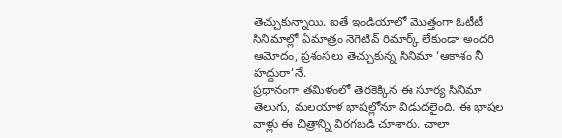తెచ్చుకున్నాయి. ఐతే ఇండియాలో మొత్తంగా ఓటీటీ సినిమాల్లో ఏమాత్రం నెగెటివ్ రిమార్క్ లేకుండా అందరి ఆమోదం, ప్రశంసలు తెచ్చుకున్న సినిమా ‘ఆకాశం నీ హద్దురా’నే.
ప్రధానంగా తమిళంలో తెరకెక్కిన ఈ సూర్య సినిమా తెలుగు, మలయాళ భాషల్లోనూ విడుదలైంది. ఈ భాషల వాళ్లు ఈ చిత్రాన్ని విరగబడి చూశారు. చాలా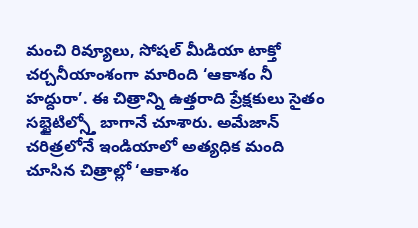మంచి రివ్యూలు, సోషల్ మీడియా టాక్తో చర్చనీయాంశంగా మారింది ‘ఆకాశం నీ హద్దురా’. ఈ చిత్రాన్ని ఉత్తరాది ప్రేక్షకులు సైతం సబ్టైటిల్స్తో బాగానే చూశారు. అమేజాన్ చరిత్రలోనే ఇండియాలో అత్యధిక మంది చూసిన చిత్రాల్లో ‘ఆకాశం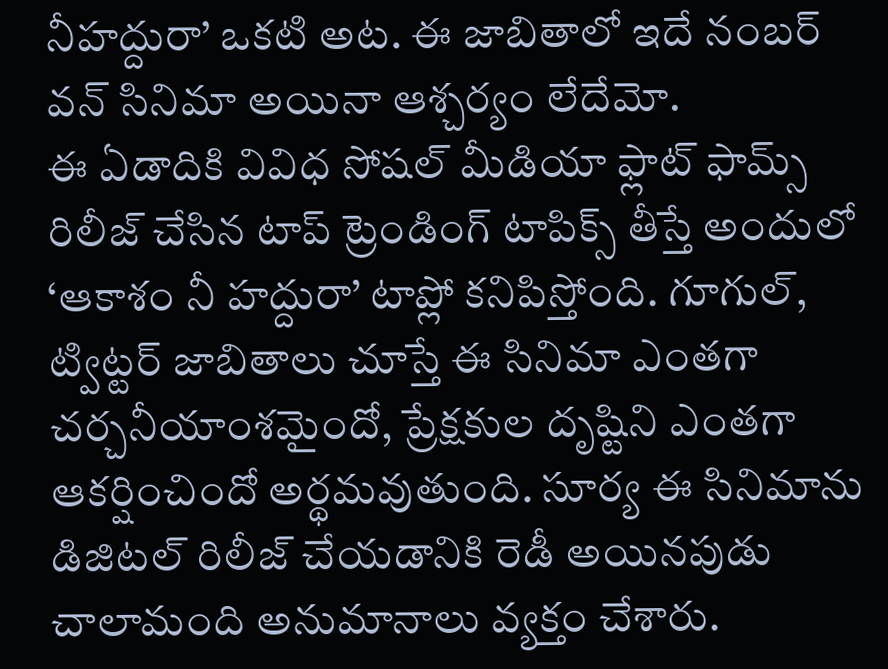నీహద్దురా’ ఒకటి అట. ఈ జాబితాలో ఇదే నంబర్ వన్ సినిమా అయినా ఆశ్చర్యం లేదేమో.
ఈ ఏడాదికి వివిధ సోషల్ మీడియా ఫ్లాట్ ఫామ్స్ రిలీజ్ చేసిన టాప్ ట్రెండింగ్ టాపిక్స్ తీస్తే అందులో ‘ఆకాశం నీ హద్దురా’ టాప్లో కనిపిస్తోంది. గూగుల్, ట్విట్టర్ జాబితాలు చూస్తే ఈ సినిమా ఎంతగా చర్చనీయాంశమైందో, ప్రేక్షకుల దృష్టిని ఎంతగా ఆకర్షించిందో అర్థమవుతుంది. సూర్య ఈ సినిమాను డిజిటల్ రిలీజ్ చేయడానికి రెడీ అయినపుడు చాలామంది అనుమానాలు వ్యక్తం చేశారు.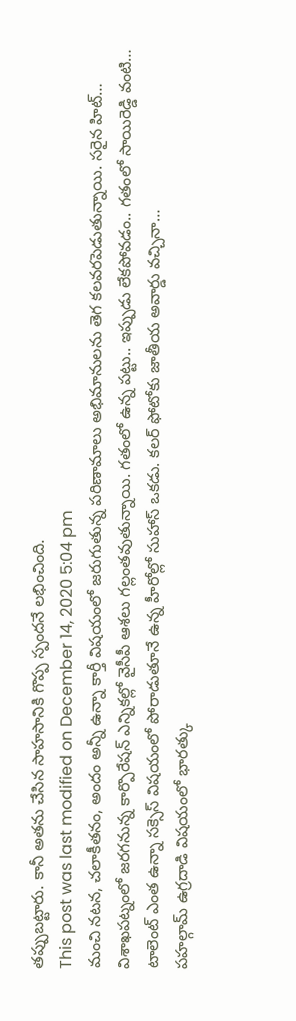తప్పుబట్టారు. కానీ అతను చేసిన సాహసానికి గొప్ప స్పందనే లభించింది.
This post was last modified on December 14, 2020 5:04 pm
మంచి నటన, చలాకీతనం, అందం అన్నీ ఉన్నా కార్తీ విషయంలో జరుగుతున్న పరిణామాలు అభిమానులను తెగ కలవరపెడుతున్నాయి. సరైన హిట్…
విశాఖపట్నంలో జరగనున్న కార్పొరేషన్ ఎన్నికల్లో వైసీపీ ఆశలు గల్లంతవుతున్నాయి. గతంలో ఉన్న పట్టు.. ఇప్పుడు లేకపోవడం.. గతంలో సాయిరెడ్డి వంటి…
టాలెంట్ ఎంత ఉన్నా సక్సెస్ విషయంలో పోరాడుతూనే ఉన్న హీరోల్లో సుహాస్ ఒకడు. కలర్ ఫోటోకు జాతీయ అవార్డు వచ్చినా…
పహల్గామ్ ఉగ్రదాడి విషయంలో భారత్కు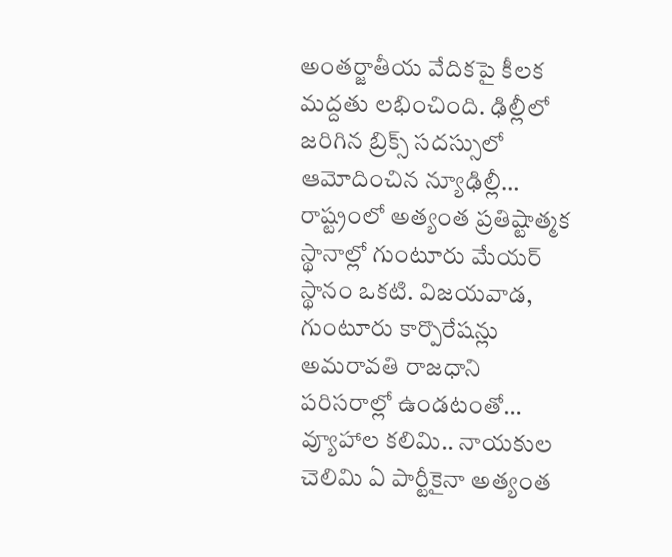అంతర్జాతీయ వేదికపై కీలక మద్దతు లభించింది. ఢిల్లీలో జరిగిన బ్రిక్స్ సదస్సులో ఆమోదించిన న్యూఢిల్లీ…
రాష్ట్రంలో అత్యంత ప్రతిష్టాత్మక స్థానాల్లో గుంటూరు మేయర్ స్థానం ఒకటి. విజయవాడ, గుంటూరు కార్పొరేషన్లు అమరావతి రాజధాని పరిసరాల్లో ఉండటంతో…
వ్యూహాల కలిమి.. నాయకుల చెలిమి ఏ పార్టీకైనా అత్యంత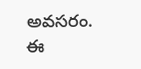అవసరం. ఈ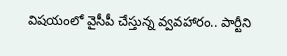విషయంలో వైసీపీ చేస్తున్న వ్వవహారం.. పార్టీని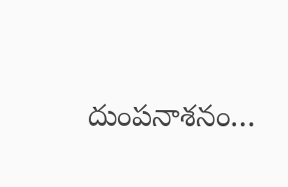దుంపనాశనం…